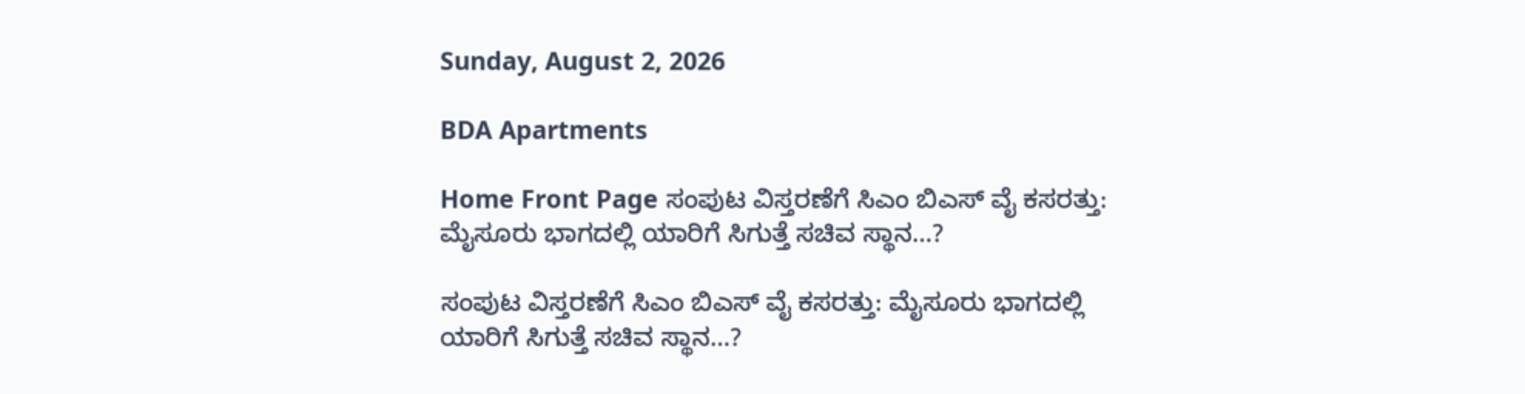Sunday, August 2, 2026

BDA Apartments

Home Front Page ಸಂಪುಟ ವಿಸ್ತರಣೆಗೆ ಸಿಎಂ ಬಿಎಸ್ ವೈ ಕಸರತ್ತು: ಮೈಸೂರು ಭಾಗದಲ್ಲಿ ಯಾರಿಗೆ ಸಿಗುತ್ತೆ ಸಚಿವ ಸ್ಥಾನ…?

ಸಂಪುಟ ವಿಸ್ತರಣೆಗೆ ಸಿಎಂ ಬಿಎಸ್ ವೈ ಕಸರತ್ತು: ಮೈಸೂರು ಭಾಗದಲ್ಲಿ ಯಾರಿಗೆ ಸಿಗುತ್ತೆ ಸಚಿವ ಸ್ಥಾನ…?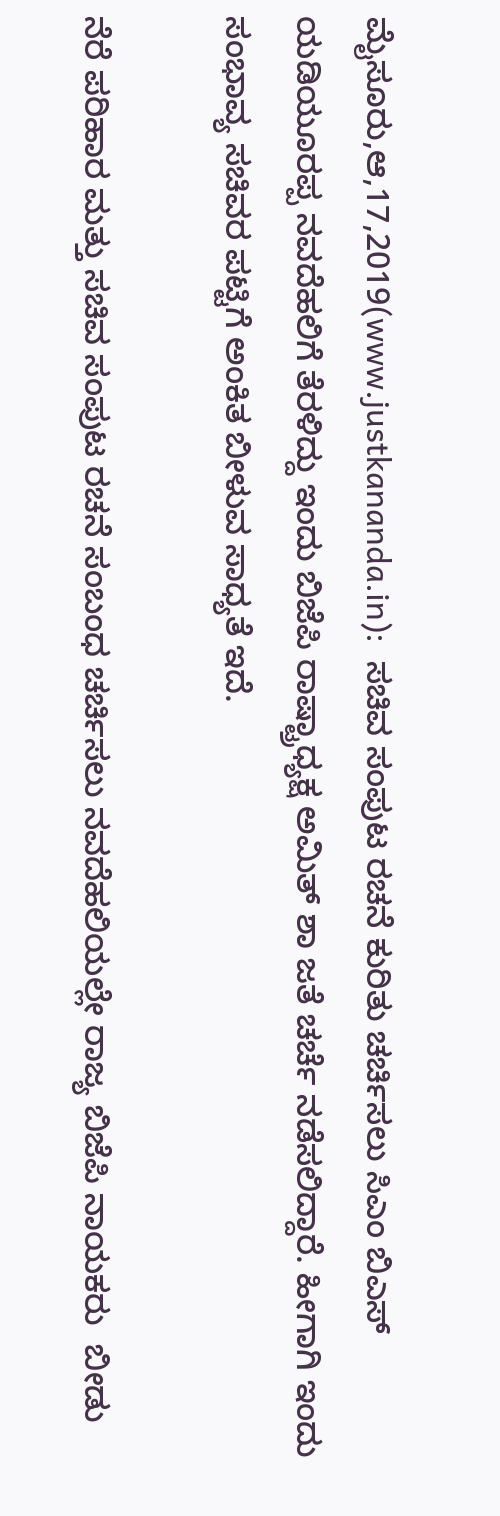ಮೈಸೂರು,ಆ,17,2019(www.justkananda.in):  ಸಚಿವ ಸಂಪುಟ ರಚನೆ ಕುರಿತು ಚರ್ಚಿಸಲು ಸಿಎಂ ಬಿಎಸ್ ಯಡಿಯೂರಪ್ಪ ನವದೆಹಲಿಗೆ ತೆರಳಿದ್ದು ಇಂದು ಬಿಜೆಪಿ ರಾಷ್ಟ್ರಾಧ್ಯಕ್ಷ ಅಮಿತ್ ಶಾ ಜತೆ ಚರ್ಚೆ ನಡೆಸಲಿದ್ದಾರೆ. ಹೀಗಾಗಿ ಇಂದು ಸಂಭಾವ್ಯ ಸಚಿವರ ಪಟ್ಟಿಗೆ ಅಂಕಿತ ಬೀಳುವ ಸಾಧ್ಯತೆ ಇದೆ.

ನೆರೆ ಪರಿಹಾರ ಮತ್ತು ಸಚಿವ ಸಂಪುಟ ರಚನೆ ಸಂಬಂಧ ಚರ್ಚಿಸಲು ನವದೆಹಲಿಯಲ್ಲೇ ರಾಜ್ಯ ಬಿಜೆಪಿ ನಾಯಕರು  ಬೀಡು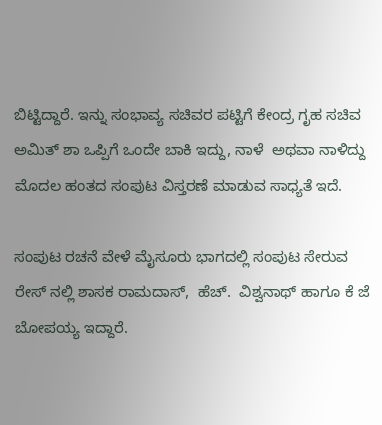ಬಿಟ್ಟಿದ್ದಾರೆ. ಇನ್ನು ಸಂಭಾವ್ಯ ಸಚಿವರ ಪಟ್ಟಿಗೆ ಕೇಂದ್ರ ಗೃಹ ಸಚಿವ ಅಮಿತ್ ಶಾ ಒಪ್ಪಿಗೆ ಒಂದೇ ಬಾಕಿ ಇದ್ದು, ನಾಳೆ  ಅಥವಾ ನಾಳಿದ್ದು ಮೊದಲ ಹಂತದ ಸಂಪುಟ ವಿಸ್ತರಣೆ ಮಾಡುವ ಸಾಧ್ಯತೆ ಇದೆ.

ಸಂಪುಟ ರಚನೆ ವೇಳೆ ಮೈಸೂರು ಭಾಗದಲ್ಲಿ ಸಂಪುಟ ಸೇರುವ ರೇಸ್ ನಲ್ಲಿ ಶಾಸಕ ರಾಮದಾಸ್,  ಹೆಚ್.  ವಿಶ್ವನಾಥ್ ಹಾಗೂ ಕೆ ಜೆ ಬೋಪಯ್ಯ ಇದ್ದಾರೆ.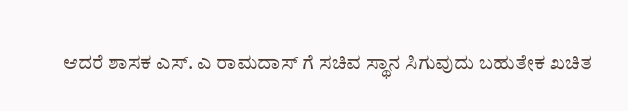ಆದರೆ ಶಾಸಕ ಎಸ್. ಎ ರಾಮದಾಸ್ ಗೆ ಸಚಿವ ಸ್ಥಾನ ಸಿಗುವುದು ಬಹುತೇಕ ಖಚಿತ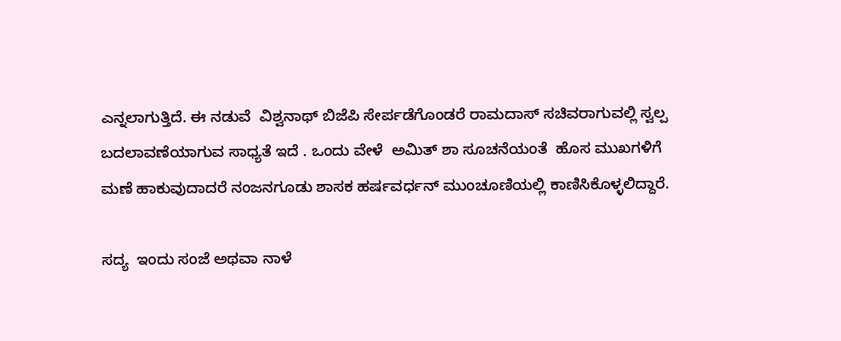ಎನ್ನಲಾಗುತ್ತಿದೆ. ಈ ನಡುವೆ  ವಿಶ್ವನಾಥ್ ಬಿಜೆಪಿ ಸೇರ್ಪಡೆಗೊಂಡರೆ ರಾಮದಾಸ್ ಸಚಿವರಾಗುವಲ್ಲಿ ಸ್ವಲ್ಪ ಬದಲಾವಣೆಯಾಗುವ ಸಾಧ್ಯತೆ ಇದೆ . ಒಂದು ವೇಳೆ  ಅಮಿತ್ ಶಾ ಸೂಚನೆಯಂತೆ  ಹೊಸ ಮುಖಗಳಿಗೆ  ಮಣೆ ಹಾಕುವುದಾದರೆ ನಂಜನಗೂಡು ಶಾಸಕ ಹರ್ಷವರ್ಧನ್ ಮುಂಚೂಣಿಯಲ್ಲಿ ಕಾಣಿಸಿಕೊಳ್ಳಲಿದ್ದಾರೆ.

ಸದ್ಯ  ಇಂದು ಸಂಜೆ ಅಥವಾ ನಾಳೆ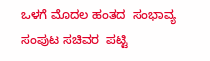ಒಳಗೆ ಮೊದಲ ಹಂತದ  ಸಂಭಾವ್ಯ ಸಂಪುಟ ಸಚಿವರ  ಪಟ್ಟಿ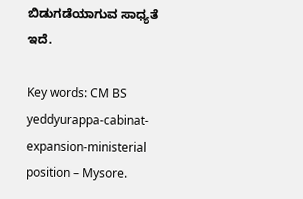ಬಿಡುಗಡೆಯಾಗುವ ಸಾಧ್ಯತೆ ಇದೆ.

Key words: CM BS  yeddyurappa-cabinat-expansion-ministerial position – Mysore.